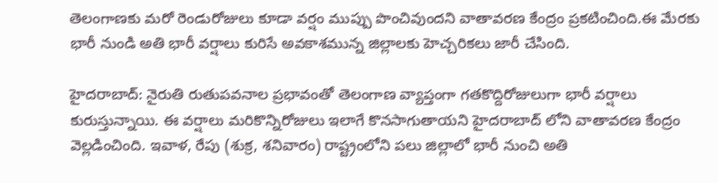తెలంగాణకు మరో రెండురోజులు కూడా వర్షం ముప్పు పొంచివుందని వాతావరణ కేంద్రం ప్రకటించింది.ఈ మేరకు భారీ నుండి అతి భారీ వర్షాలు కురిసే అవకాశమున్న జిల్లాలకు హెచ్చరికలు జారీ చేసింది.

హైదరాబాద్: నైరుతి రుతుపవనాల ప్రభావంతో తెలంగాణ వ్యాప్తంగా గతకొద్దిరోజులుగా భారీ వర్షాలు కురుస్తున్నాయి. ఈ వర్షాలు మరికొన్నిరోజులు ఇలాగే కొనసాగుతాయని హైదరాబాద్ లోని వాతావరణ కేంద్రం వెల్లడించింది. ఇవాళ, రేపు (శుక్ర, శనివారం) రాష్ట్రంలోని పలు జిల్లాలో భారీ నుంచి అతి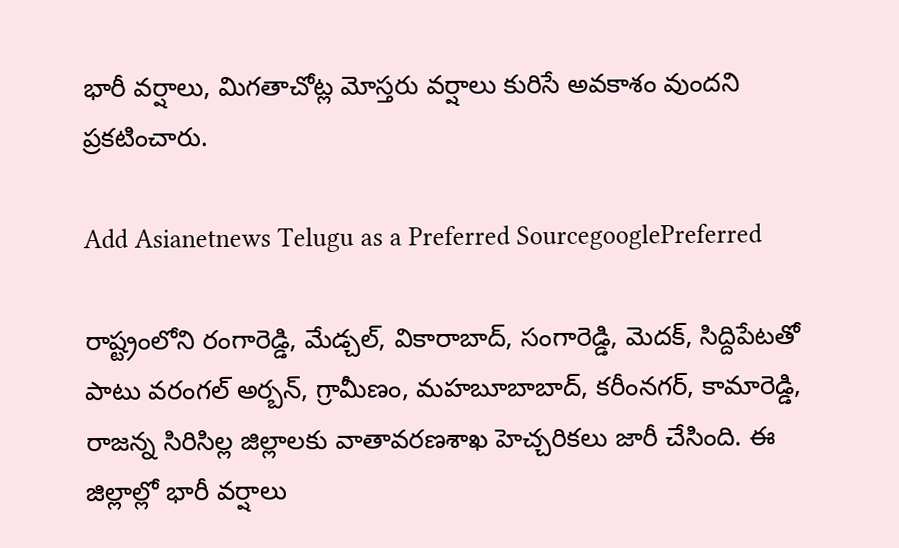భారీ వర్షాలు, మిగతాచోట్ల మోస్తరు వర్షాలు కురిసే అవకాశం వుందని ప్రకటించారు.

Add Asianetnews Telugu as a Preferred SourcegooglePreferred

రాష్ట్రంలోని రంగారెడ్డి, మేడ్చల్‌, వికారాబాద్‌, సంగారెడ్డి, మెదక్, సిద్దిపేటతో పాటు వరంగల్‌ అర్బన్‌, గ్రామీణం, మహబూబాబాద్‌, కరీంనగర్‌, కామారెడ్డి, రాజన్న సిరిసిల్ల జిల్లాలకు వాతావరణశాఖ హెచ్చరికలు జారీ చేసింది. ఈ జిల్లాల్లో భారీ వర్షాలు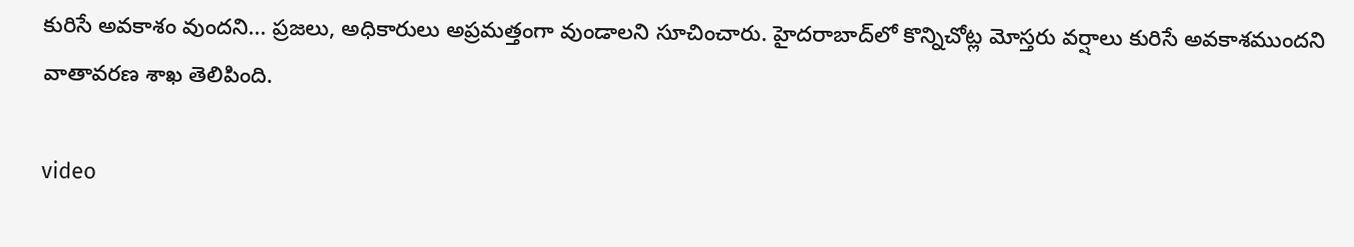కురిసే అవకాశం వుందని... ప్రజలు, అధికారులు అప్రమత్తంగా వుండాలని సూచించారు. హైదరాబాద్‌లో కొన్నిచోట్ల మోస్తరు వర్షాలు కురిసే అవకాశముందని వాతావరణ శాఖ తెలిపింది.

video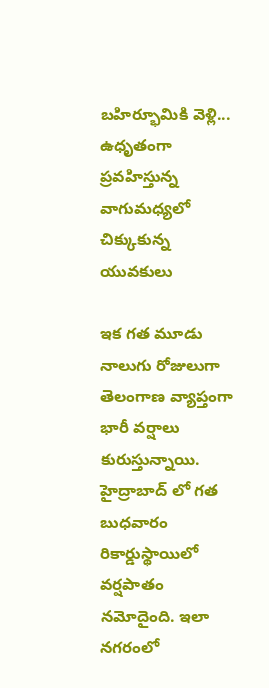బహిర్భూమికి వెళ్లి... ఉధృతంగా ప్రవహిస్తున్న వాగుమధ్యలో చిక్కుకున్న యువకులు

ఇక గత మూడు నాలుగు రోజులుగా తెలంగాణ వ్యాప్తంగా భారీ వర్షాలు కురుస్తున్నాయి. హైద్రాబాద్ లో గత బుధవారం రికార్డుస్థాయిలో వర్షపాతం నమోదైంది. ఇలా నగరంలో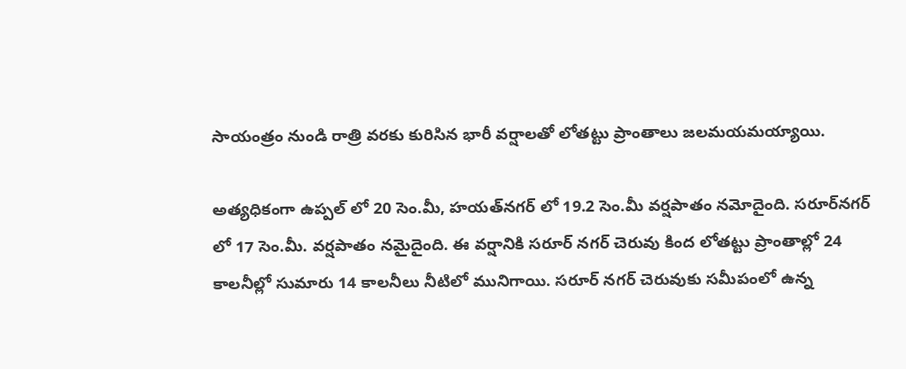సాయంత్రం నుండి రాత్రి వరకు కురిసిన భారీ వర్షాలతో లోతట్టు ప్రాంతాలు జలమయమయ్యాయి.

అత్యధికంగా ఉప్పల్ లో 20 సెం.మీ, హయత్‌నగర్ లో 19.2 సెం.మీ వర్షపాతం నమోదైంది. సరూర్‌నగర్ లో 17 సెం.మీ. వర్షపాతం నమైదైంది. ఈ వర్షానికి సరూర్ నగర్ చెరువు కింద లోతట్టు ప్రాంతాల్లో 24 కాలనీల్లో సుమారు 14 కాలనీలు నీటిలో మునిగాయి. సరూర్ నగర్ చెరువుకు సమీపంలో ఉన్న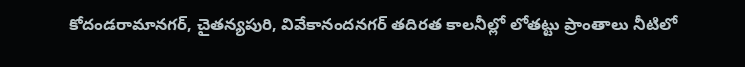కోదండరామానగర్, చైతన్యపురి, వివేకానందనగర్ తదిరత కాలనీల్లో లోతట్టు ప్రాంతాలు నీటిలో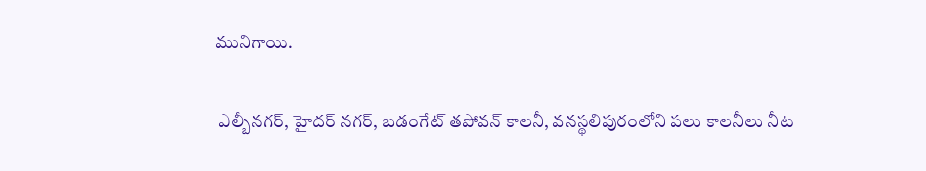మునిగాయి.

 ఎల్బీనగర్, హైదర్ నగర్, బడంగేట్ తపోవన్ కాలనీ, వనస్థలిపురంలోని పలు కాలనీలు నీట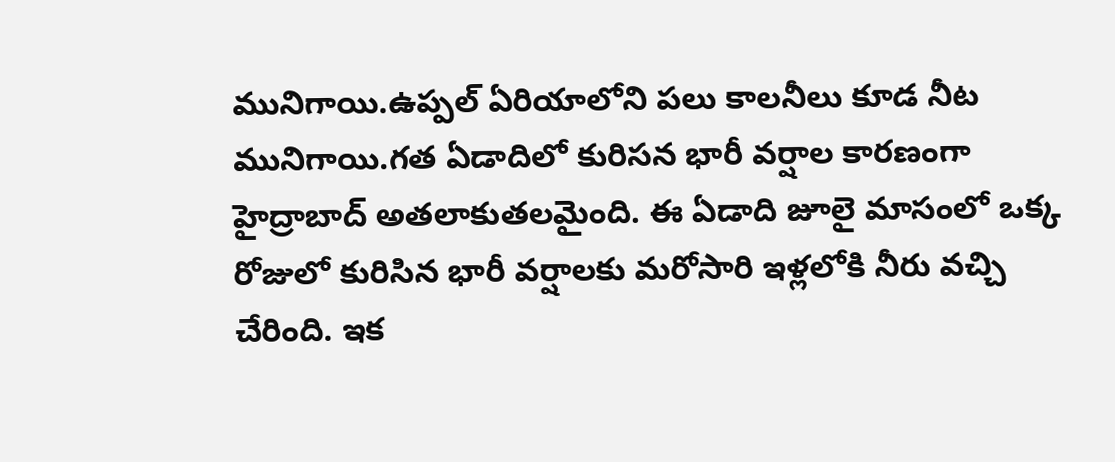మునిగాయి.ఉప్పల్ ఏరియాలోని పలు కాలనీలు కూడ నీట మునిగాయి.గత ఏడాదిలో కురిసన భారీ వర్షాల కారణంగా హైద్రాబాద్ అతలాకుతలమైంది. ఈ ఏడాది జూలై మాసంలో ఒక్క రోజులో కురిసిన భారీ వర్షాలకు మరోసారి ఇళ్లలోకి నీరు వచ్చి చేరింది. ఇక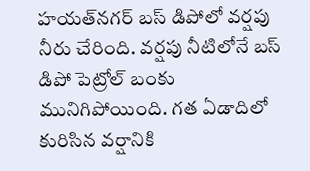హయత్‌నగర్ బస్ డిపోలో వర్షపు నీరు చేరింది. వర్షపు నీటిలోనే బస్ డిపో పెట్రోల్ బంకు మునిగిపోయింది. గత ఏడాదిలో కురిసిన వర్షానికి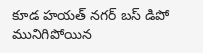కూడ హయత్ నగర్ బస్ డిపో మునిగిపోయిన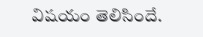విషయం తెలిసిందే.